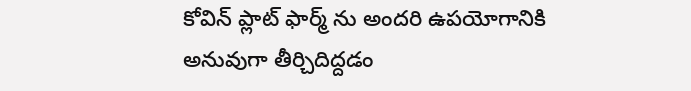కోవిన్ ప్లాట్ ఫార్మ్ ను అందరి ఉపయోగానికి అనువుగా తీర్చిదిద్దడం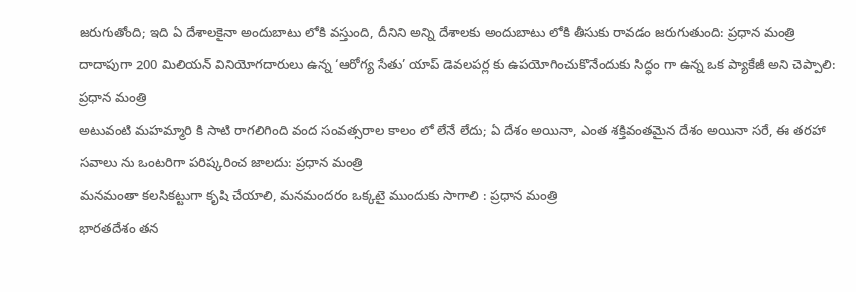జరుగుతోంది; ఇది ఏ దేశాల‌కైనా అందుబాటు లోకి వస్తుంది, దీనిని అన్ని దేశాల‌కు అందుబాటు లోకి తీసుకు రావ‌డం జ‌రుగుతుంది: ప్ర‌ధాన మంత్రి
దాదాపుగా 200 మిలియ‌న్ వినియోగ‌దారులు ఉన్న ‘ఆరోగ్య సేతు’ యాప్ డెవ‌ల‌ప‌ర్ల కు ఉపయోగించుకొనేందుకు సిద్ధం గా ఉన్న ఒక ప్యాకేజీ అని చెప్పాలి: ప్ర‌ధాన మంత్రి
అటువంటి మ‌హ‌మ్మారి కి సాటి రాగ‌లిగింది వంద సంవ‌త్స‌రాల కాలం లో లేనే లేదు; ఏ దేశం అయినా, ఎంత శ‌క్తివంత‌మైన‌ దేశం అయినా స‌రే, ఈ త‌ర‌హా స‌వాలు ను ఒంట‌రిగా ప‌రిష్క‌రించ జాల‌దు: ప్ర‌ధాన మంత్రి
మ‌నమంతా క‌ల‌సిక‌ట్టుగా కృషి చేయాలి, మనమందరం ఒక్క‌టై ముందుకు సాగాలి : ప్ర‌ధాన మంత్రి
భార‌త‌దేశం త‌న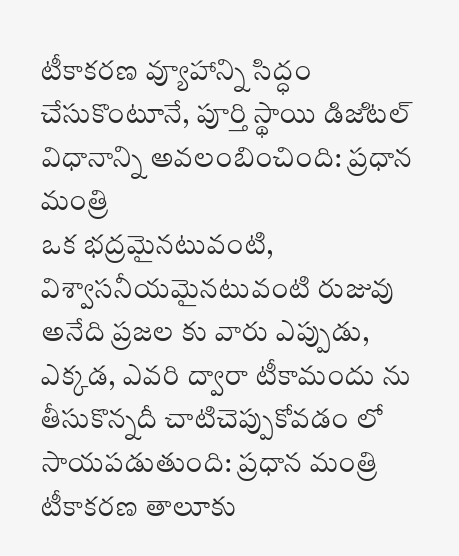టీకాక‌ర‌ణ వ్యూహాన్ని సిద్ధం చేసుకొంటూనే, పూర్తి స్థాయి డిజ‌ిట‌ల్ విధానాన్ని అవలంబించింది: ప్ర‌ధాన మంత్రి
ఒక భ‌ద్ర‌మైన‌టువంటి, విశ్వాసనీయమైనటువంటి రుజువు అనేది ప్ర‌జ‌ల కు వారు ఎప్పుడు, ఎక్క‌డ, ఎవ‌రి ద్వారా టీకామందు ను తీసుకొన్నదీ చాటిచెప్పుకోవడం లో సాయ‌ప‌డుతుంది: ప్ర‌ధాన మంత్రి
టీకాకర‌ణ తాలూకు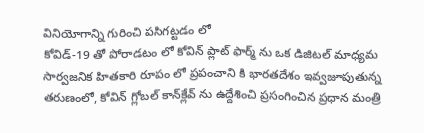వినియోగాన్ని గురించి పసిగట్టడం లో
కోవిడ్-19 తో పోరాడ‌టం లో కోవిన్ ప్లాట్ ఫార్మ్ ను ఒక డిజిట‌ల్ మాధ్యమ సార్వజనిక హితకారి రూపం లో ప్ర‌పంచాని కి భార‌త‌దేశం ఇవ్వజూపుతున్న తరుణంలో, కోవిన్ గ్లోబ‌ల్ కాన్‌క్లేవ్ ను ఉద్దేశించి ప్ర‌సంగించిన ప్ర‌ధాన మంత్రి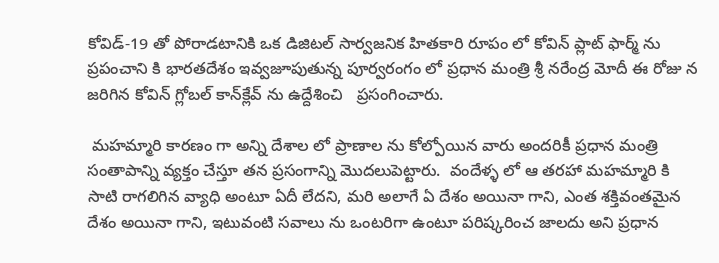కోవిడ్‌-19 తో పోరాడ‌టానికి ఒక డిజిట‌ల్ సార్వ‌జ‌నిక హిత‌కారి రూపం లో కోవిన్ ప్లాట్ ఫార్మ్ ను ప్ర‌పంచాని కి భార‌త‌దేశం ఇవ్వజూపుతున్న పూర్వరంగం లో ప్ర‌ధాన మంత్రి శ్రీ న‌రేంద్ర మోదీ ఈ రోజు న జ‌రిగిన కోవిన్ గ్లోబ‌ల్ కాన్‌క్లేవ్ ను ఉద్దేశించి   ప్ర‌సంగించారు.

 మ‌హ‌మ్మారి కార‌ణం గా అన్ని దేశాల లో ప్రాణాల ను కోల్పోయిన వారు అంద‌రికీ ప్ర‌ధాన మంత్రి సంతాపాన్ని వ్య‌క్తం చేస్తూ త‌న ప్ర‌సంగాన్ని మొదలుపెట్టారు.  వందేళ్ళ లో ఆ త‌ర‌హా మ‌హ‌మ్మారి కి సాటి రాగ‌లిగిన వ్యాధి అంటూ ఏదీ లేద‌ని, మ‌రి అలాగే ఏ దేశ‌ం అయినా గాని, ఎంత శ‌క్తివంత‌మైన‌ దేశ‌ం అయినా గాని, ఇటువంటి స‌వాలు ను ఒంట‌రిగా ఉంటూ ప‌రిష్క‌రించ‌ జాలదు అని ప్ర‌ధాన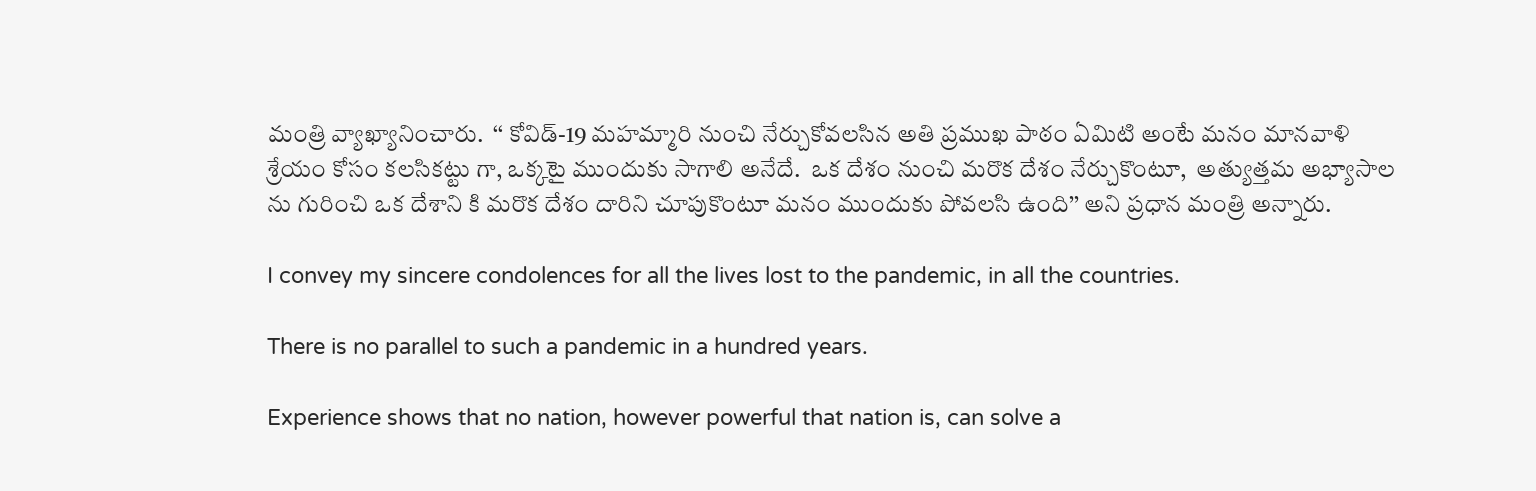మంత్రి వ్యాఖ్యానించారు.  ‘‘ కోవిడ్-19 మ‌హ‌మ్మారి నుంచి నేర్చుకోవ‌ల‌సిన అతి ప్ర‌ముఖ పాఠం ఏమిటి అంటే మ‌నం మాన‌వాళి శ్రేయం కోసం క‌ల‌సిక‌ట్టు గా, ఒక్కటై ముందుకు సాగాలి అనేదే.  ఒక దేశం నుంచి మ‌రొక దేశం నేర్చుకొంటూ,  అత్యుత్త‌మ అభ్యాసాల ను గురించి ఒక దేశాని కి మ‌రొక దేశం దారిని చూపుకొంటూ మ‌నం ముందుకు పోవ‌ల‌సి ఉంది’’ అని ప్ర‌ధాన మంత్రి అన్నారు.

I convey my sincere condolences for all the lives lost to the pandemic, in all the countries.

There is no parallel to such a pandemic in a hundred years.

Experience shows that no nation, however powerful that nation is, can solve a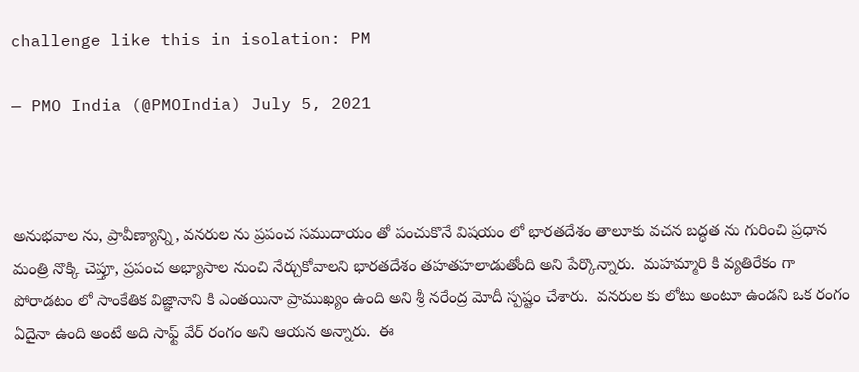challenge like this in isolation: PM

— PMO India (@PMOIndia) July 5, 2021



అనుభ‌వాల‌ ను, ప్రావీణ్యాన్ని, వ‌న‌రుల ను ప్ర‌పంచ స‌ముదాయం తో పంచుకొనే విష‌యం లో భార‌త‌దేశం తాలూకు వ‌చ‌న బ‌ద్ధ‌త ను గురించి ప్ర‌ధాన మంత్రి నొక్కి చెప్తూ, ప్ర‌పంచ అభ్యాసాల నుంచి నేర్చుకోవాల‌ని భార‌త‌దేశం త‌హతహలాడుతోంది అని పేర్కొన్నారు.  మ‌హ‌మ్మారి కి వ్య‌తిరేకం గా పోరాడ‌టం లో సాంకేతిక విజ్ఞానాని కి ఎంత‌యినా ప్రాముఖ్యం ఉంది అని శ్రీ న‌రేంద్ర‌ మోదీ స్ప‌ష్టం చేశారు.  వ‌న‌రుల కు లోటు అంటూ ఉండ‌ని ఒక రంగం ఏదైనా ఉంది అంటే అది సాఫ్ట్‌ వేర్‌ రంగం అని ఆయ‌న అన్నారు.  ఈ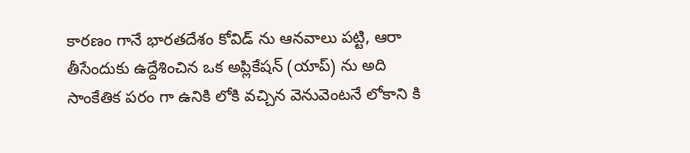కార‌ణం గానే భార‌త‌దేశం కోవిడ్ ను ఆన‌వాలు ప‌ట్టి, ఆరా తీసేందుకు ఉద్దేశించిన ఒక అప్లికేష‌న్ (యాప్‌) ను అది సాంకేతిక ప‌రం గా ఉనికి లోకి వ‌చ్చిన వెనువెంట‌నే లోకాని కి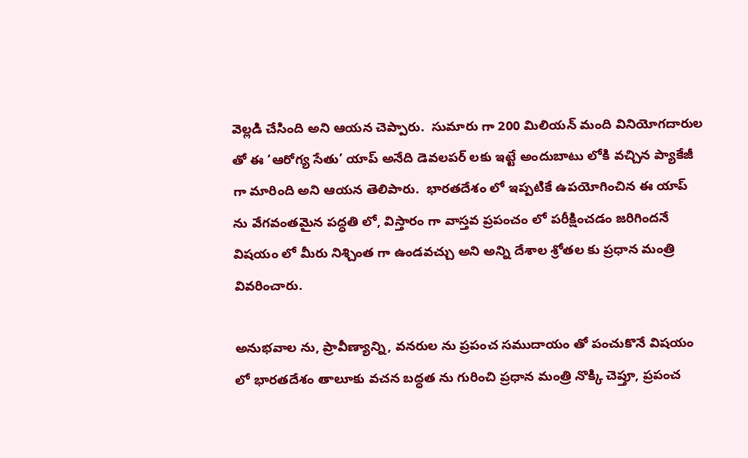వెల్ల‌డి చేసింది అని ఆయ‌న చెప్పారు.  సుమారు గా 200 మిలియ‌న్ మంది వినియోగదారుల తో ఈ ‘ఆరోగ్య సేతు’ యాప్ అనేది డెవ‌ల‌ప‌ర్ ల‌కు ఇట్టే అందుబాటు లోకి వ‌చ్చిన ప్యాకేజీ గా మారింది అని ఆయ‌న తెలిపారు.  భార‌త‌దేశం లో ఇప్ప‌టికే ఉప‌యోగించిన ఈ యాప్ ను వేగ‌వంత‌మైన ప‌ద్ధ‌తి లో, విస్తారం గా వాస్త‌వ ప్ర‌పంచం లో ప‌రీక్షించ‌డం జ‌రిగింద‌నే విష‌యం లో మీరు నిశ్చింత గా ఉండ‌వ‌చ్చు అని అన్ని దేశాల శ్రోత‌ల కు ప్ర‌ధాన మంత్రి వివ‌రించారు.

అనుభ‌వాల‌ ను, ప్రావీణ్యాన్ని, వ‌న‌రుల ను ప్ర‌పంచ స‌ముదాయం తో పంచుకొనే విష‌యం లో భార‌త‌దేశం తాలూకు వ‌చ‌న బ‌ద్ధ‌త ను గురించి ప్ర‌ధాన మంత్రి నొక్కి చెప్తూ, ప్ర‌పంచ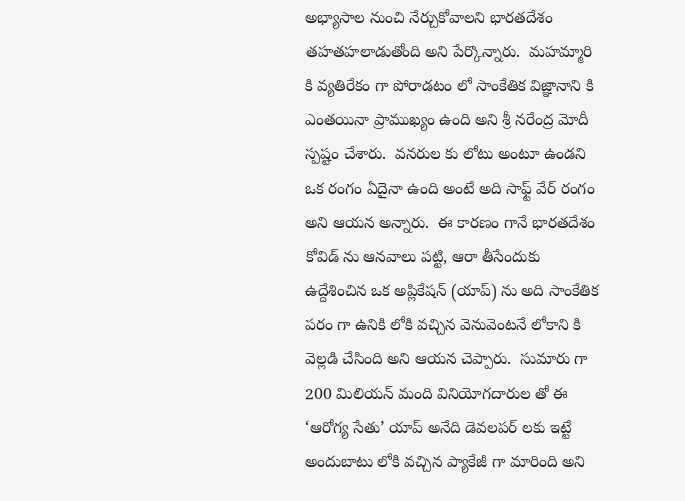అభ్యాసాల నుంచి నేర్చుకోవాల‌ని భార‌త‌దేశం త‌హతహలాడుతోంది అని పేర్కొన్నారు.  మ‌హ‌మ్మారి కి వ్య‌తిరేకం గా పోరాడ‌టం లో సాంకేతిక విజ్ఞానాని కి ఎంత‌యినా ప్రాముఖ్యం ఉంది అని శ్రీ న‌రేంద్ర‌ మోదీ స్ప‌ష్టం చేశారు.  వ‌న‌రుల కు లోటు అంటూ ఉండ‌ని ఒక రంగం ఏదైనా ఉంది అంటే అది సాఫ్ట్‌ వేర్‌ రంగం అని ఆయ‌న అన్నారు.  ఈ కార‌ణం గానే భార‌త‌దేశం కోవిడ్ ను ఆన‌వాలు ప‌ట్టి, ఆరా తీసేందుకు ఉద్దేశించిన ఒక అప్లికేష‌న్ (యాప్‌) ను అది సాంకేతిక ప‌రం గా ఉనికి లోకి వ‌చ్చిన వెనువెంట‌నే లోకాని కి వెల్ల‌డి చేసింది అని ఆయ‌న చెప్పారు.  సుమారు గా 200 మిలియ‌న్ మంది వినియోగదారుల తో ఈ ‘ఆరోగ్య సేతు’ యాప్ అనేది డెవ‌ల‌ప‌ర్ ల‌కు ఇట్టే అందుబాటు లోకి వ‌చ్చిన ప్యాకేజీ గా మారింది అని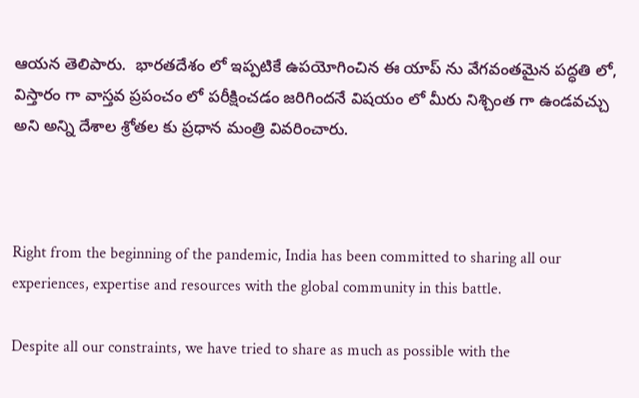ఆయ‌న తెలిపారు.  భార‌త‌దేశం లో ఇప్ప‌టికే ఉప‌యోగించిన ఈ యాప్ ను వేగ‌వంత‌మైన ప‌ద్ధ‌తి లో, విస్తారం గా వాస్త‌వ ప్ర‌పంచం లో ప‌రీక్షించ‌డం జ‌రిగింద‌నే విష‌యం లో మీరు నిశ్చింత గా ఉండ‌వ‌చ్చు అని అన్ని దేశాల శ్రోత‌ల కు ప్ర‌ధాన మంత్రి వివ‌రించారు.



Right from the beginning of the pandemic, India has been committed to sharing all our experiences, expertise and resources with the global community in this battle.

Despite all our constraints, we have tried to share as much as possible with the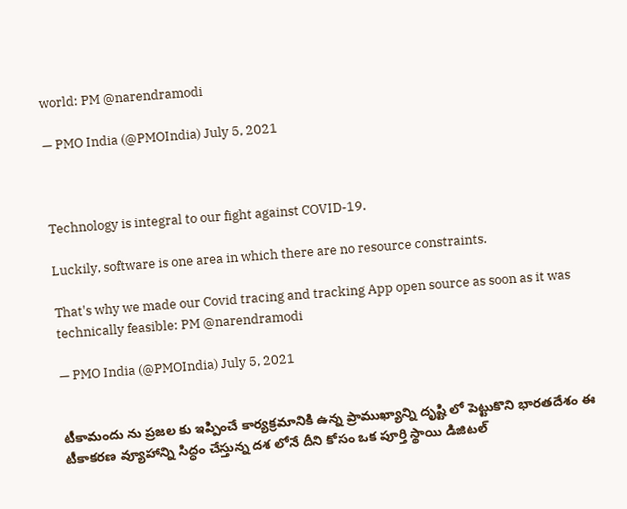world: PM @narendramodi

— PMO India (@PMOIndia) July 5, 2021



Technology is integral to our fight against COVID-19.

Luckily, software is one area in which there are no resource constraints.

That's why we made our Covid tracing and tracking App open source as soon as it was technically feasible: PM @narendramodi

— PMO India (@PMOIndia) July 5, 2021


టీకామందు ను ప్రజల కు ఇప్పించే కార్య‌క్ర‌మానికి ఉన్న ప్రాముఖ్య‌ాన్ని దృష్టి లో పెట్టుకొని భార‌త‌దేశం ఈ టీకాక‌ర‌ణ వ్యూహాన్ని సిద్ధం చేస్తున్న ద‌శ లోనే దీని కోసం ఒక పూర్తి స్థాయి డిజిట‌ల్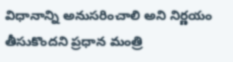విధానాన్ని అనుస‌రించాలి అని నిర్ణయం తీసుకొంద‌ని ప్ర‌ధాన మంత్రి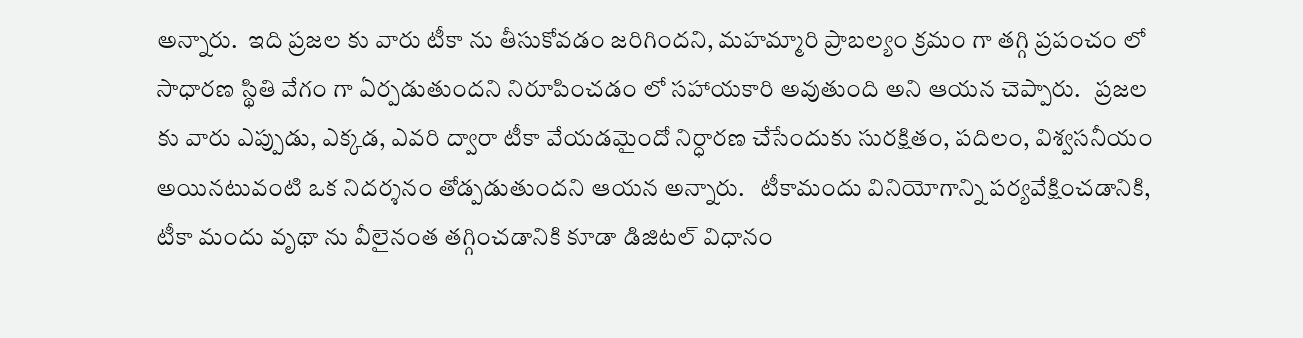అన్నారు.  ఇది ప్ర‌జ‌ల కు వారు టీకా ను తీసుకోవ‌డం జ‌రిగింద‌ని, మ‌హ‌మ్మారి ప్రాబ‌ల్యం క్ర‌మం గా త‌గ్గి ప్ర‌పంచం లో సాధార‌ణ స్థితి వేగం గా ఏర్ప‌డుతుంద‌ని నిరూపించ‌డం లో స‌హాయ‌కారి అవుతుంది అని ఆయన చెప్పారు.   ప్ర‌జల‌ కు వారు ఎప్పుడు, ఎక్క‌డ‌, ఎవ‌రి ద్వారా టీకా వేయ‌డమైందో నిర్ధారణ చేసేందుకు సుర‌క్షిత‌ం, ప‌దిల‌ం, విశ్వ‌స‌నీయ‌ం అయిన‌టువంటి ఒక నిద‌ర్శ‌నం తోడ్పడుతుందని ఆయ‌న అన్నారు.   టీకామందు వినియోగాన్ని ప‌ర్య‌వేక్షించ‌డానికి, టీకా మందు వృథా ను వీలైనంత త‌గ్గించ‌డానికి కూడా డిజిట‌ల్ విధానం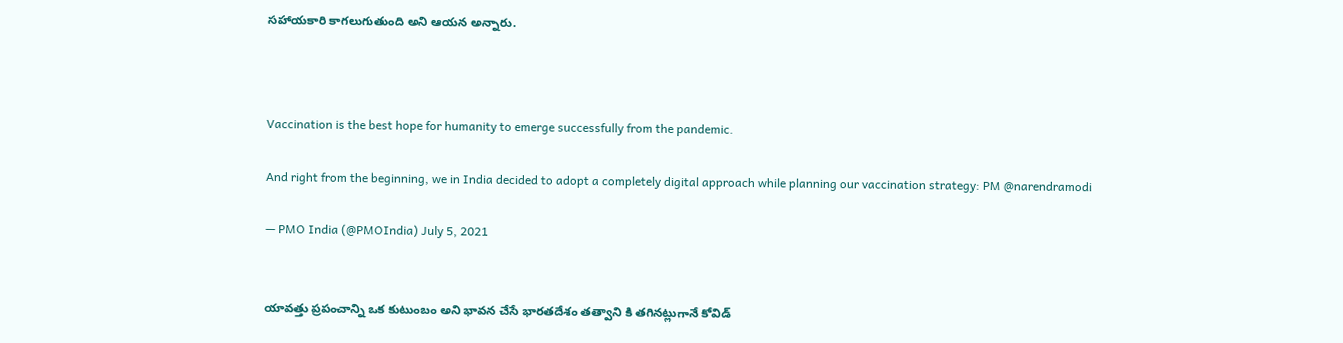సహాయకారి కాగలుగుతుంది అని ఆయ‌న అన్నారు.



Vaccination is the best hope for humanity to emerge successfully from the pandemic.

And right from the beginning, we in India decided to adopt a completely digital approach while planning our vaccination strategy: PM @narendramodi

— PMO India (@PMOIndia) July 5, 2021


యావ‌త్తు ప్ర‌పంచాన్ని ఒక కుటుంబం అని భావన చేసే భార‌త‌దేశం త‌త్వాని కి త‌గిన‌ట్లుగానే కోవిడ్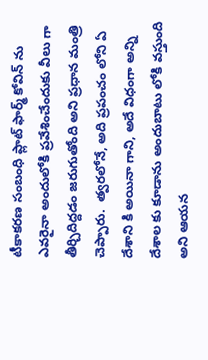టీకాక‌ర‌ణ సంబంధి ప్లాట్ ఫార్మ్ కోవిన్ ను ఎవ‌రైనా అందులోకి ప్ర‌వేశించేందుకు వీలు గా తీర్చిదిద్ద‌డం జ‌రుగుతోంది అని ప్ర‌ధాన మంత్రి చెప్పారు.  త్వ‌ర‌లోనే, అది ప్ర‌పంచం లోని ఏ దేశాని కి అయినా గాని, అదే విధంగా అన్ని దేశాల‌ కు కూడాను అందుబాటు లోకి వ‌స్తుంది అని ఆయ‌న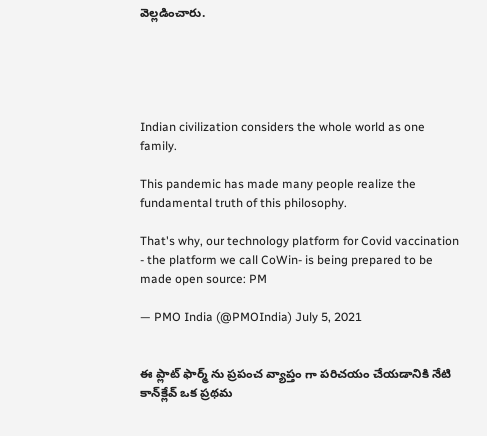వెల్లడించారు.





Indian civilization considers the whole world as one family.

This pandemic has made many people realize the fundamental truth of this philosophy.

That's why, our technology platform for Covid vaccination - the platform we call CoWin- is being prepared to be made open source: PM

— PMO India (@PMOIndia) July 5, 2021


ఈ ప్లాట్ ఫార్మ్ ను ప్ర‌పంచ వ్యాప్తం గా ప‌రిచ‌యం చేయ‌డానికి నేటి కాన్‌క్లేవ్ ఒక ప్ర‌థ‌మ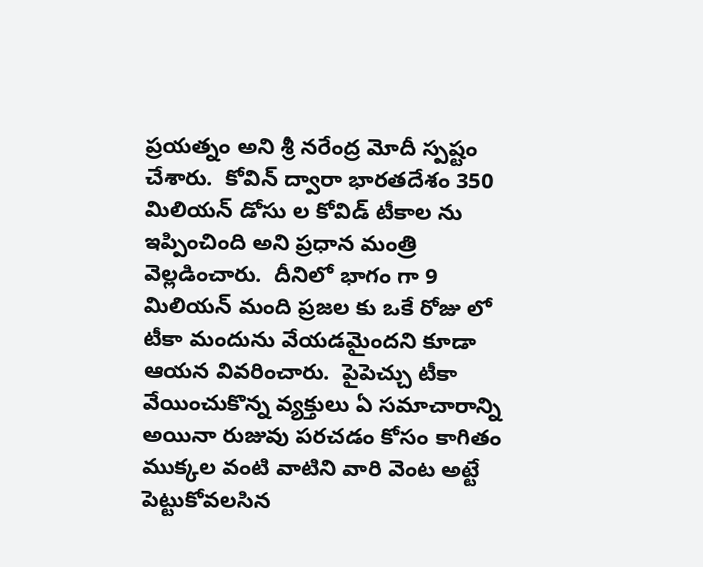ప్ర‌య‌త్న‌ం అని శ్రీ న‌రేంద్ర మోదీ స్ప‌ష్టం చేశారు.  కోవిన్ ద్వారా భార‌త‌దేశం 350 మిలియ‌న్ డోసు ల కోవిడ్ టీకాల ను ఇప్పించింది అని ప్ర‌ధాన మంత్రి వెల్ల‌డించారు.  దీనిలో భాగం గా 9 మిలియ‌న్ మంది ప్ర‌జ‌ల‌ కు ఒకే రోజు లో టీకా మందును వేయ‌డ‌మైంద‌ని కూడా ఆయ‌న వివ‌రించారు.  పైపెచ్చు టీకా వేయించుకొన్న వ్య‌క్తులు ఏ స‌మాచారాన్ని అయినా రుజువు ప‌ర‌చ‌డం కోసం కాగితం ముక్క‌ల వంటి వాటిని వారి వెంట అట్టే పెట్టుకోవ‌ల‌సిన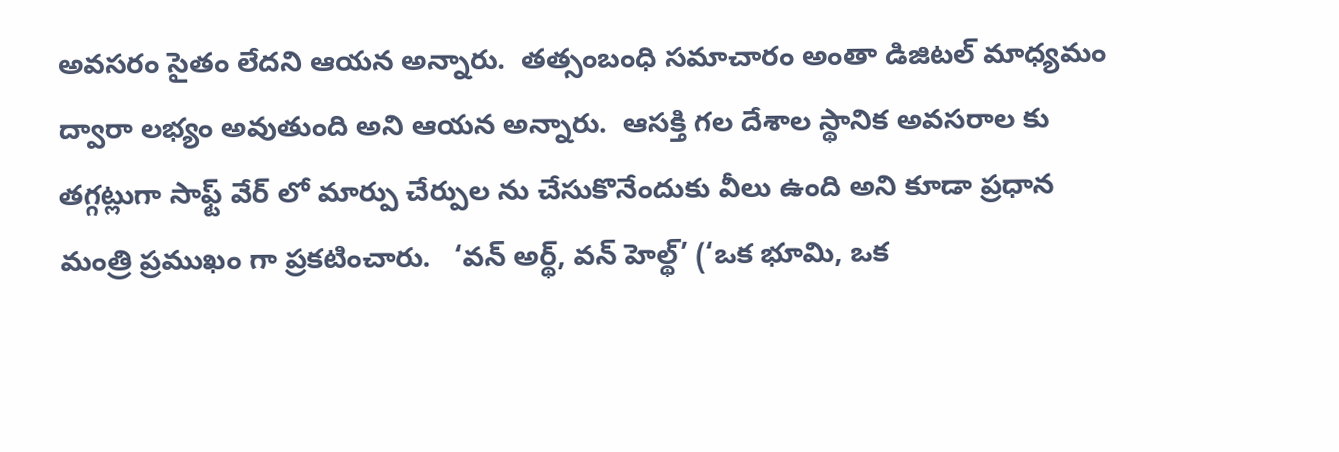అవ‌స‌రం సైతం లేద‌ని ఆయ‌న అన్నారు.  త‌త్సంబంధి స‌మాచారం అంతా డిజిట‌ల్ మాధ్య‌మం ద్వారా ల‌భ్యం అవుతుంది అని ఆయ‌న అన్నారు.  ఆస‌క్తి గ‌ల దేశాల స్థానిక అవ‌స‌రాల‌ కు త‌గ్గ‌ట్లుగా సాఫ్ట్ వేర్ లో మార్పు చేర్పుల ను చేసుకొనేందుకు వీలు ఉంది అని కూడా ప్ర‌ధాన మంత్రి ప్ర‌ముఖం గా ప్ర‌క‌టించారు.   ‘వ‌న్ అర్థ్, వ‌న్ హెల్థ్’ (‘ఒక‌ భూమి, ఒక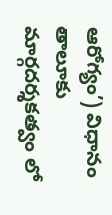ఆరోగ్యం’) విధానం తాలూకు మార్గ‌ద‌ర్శ‌క‌త్వం లో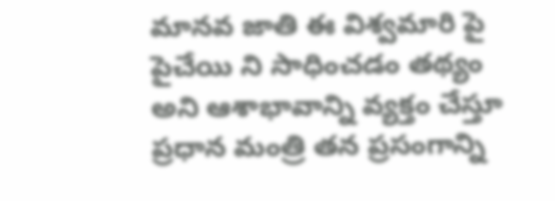మాన‌వ‌ జాతి ఈ విశ్వమారి పై పైచేయి ని సాధించ‌డం త‌థ్య‌ం అని ఆశాభావాన్ని వ్య‌క్తం చేస్తూ ప్ర‌ధాన మంత్రి త‌న ప్ర‌సంగాన్ని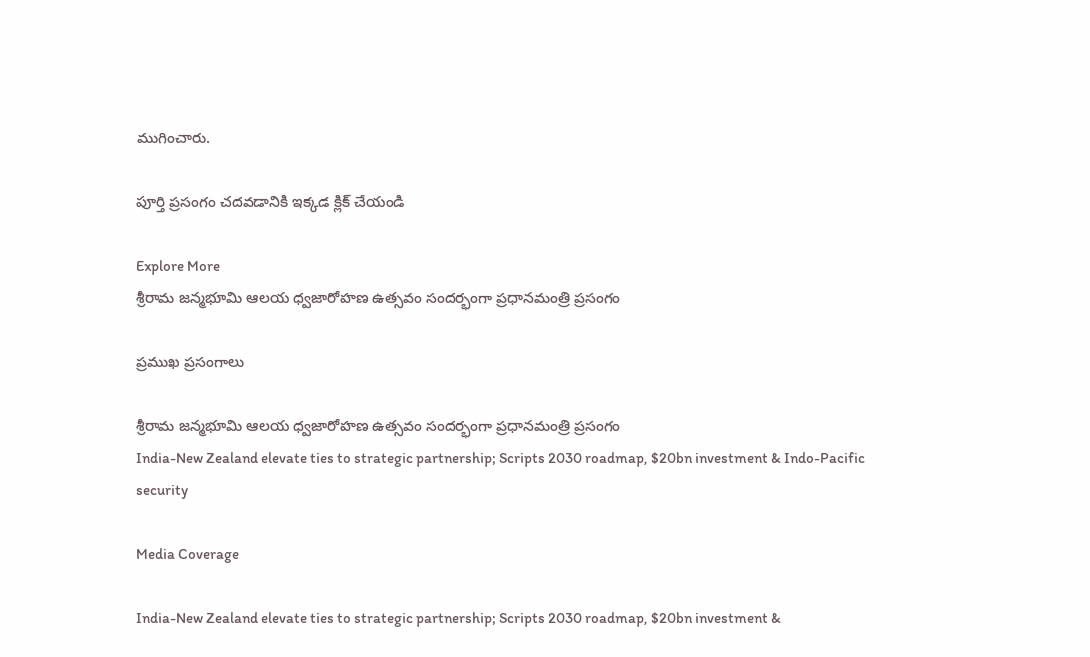ముగించారు.

పూర్తి ప్రసంగం చదవడానికి ఇక్కడ క్లిక్ చేయండి

Explore More
శ్రీరామ జన్మభూమి ఆలయ ధ్వజారోహణ ఉత్సవం సందర్భంగా ప్రధానమంత్రి ప్రసంగం

ప్రముఖ ప్రసంగాలు

శ్రీరామ జన్మభూమి ఆలయ ధ్వజారోహణ ఉత్సవం సందర్భంగా ప్రధానమంత్రి ప్రసంగం
India-New Zealand elevate ties to strategic partnership; Scripts 2030 roadmap, $20bn investment & Indo-Pacific security

Media Coverage

India-New Zealand elevate ties to strategic partnership; Scripts 2030 roadmap, $20bn investment &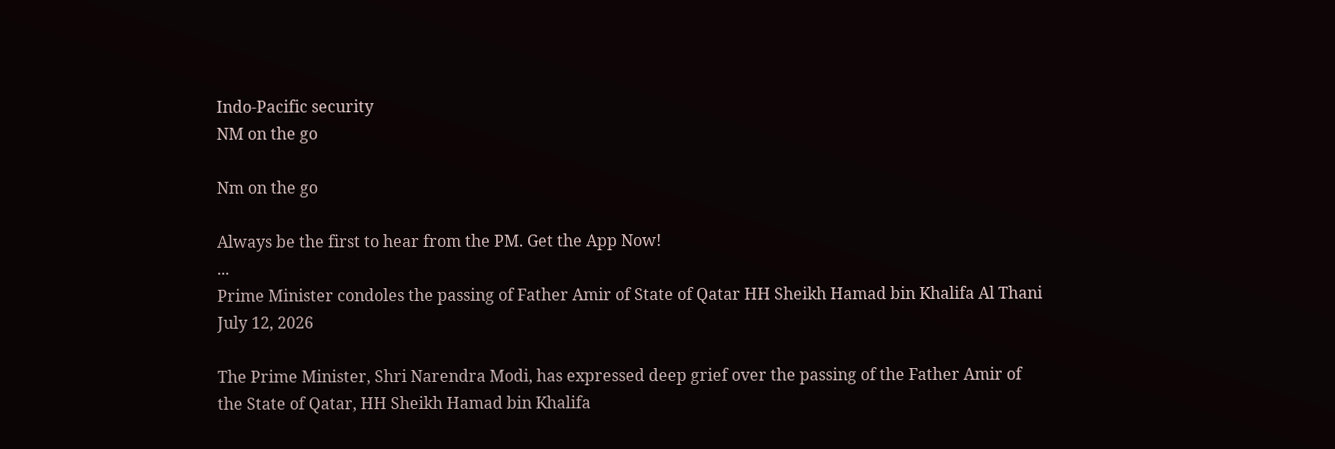Indo-Pacific security
NM on the go

Nm on the go

Always be the first to hear from the PM. Get the App Now!
...
Prime Minister condoles the passing of Father Amir of State of Qatar HH Sheikh Hamad bin Khalifa Al Thani
July 12, 2026

The Prime Minister, Shri Narendra Modi, has expressed deep grief over the passing of the Father Amir of the State of Qatar, HH Sheikh Hamad bin Khalifa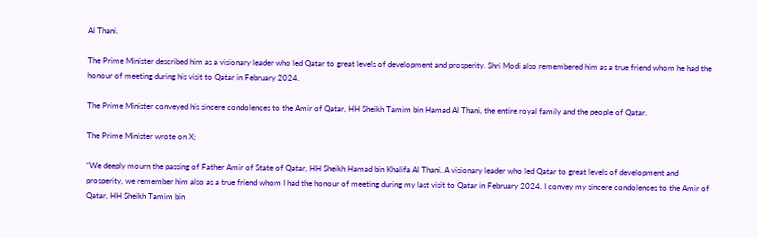Al Thani.

The Prime Minister described him as a visionary leader who led Qatar to great levels of development and prosperity. Shri Modi also remembered him as a true friend whom he had the honour of meeting during his visit to Qatar in February 2024.

The Prime Minister conveyed his sincere condolences to the Amir of Qatar, HH Sheikh Tamim bin Hamad Al Thani, the entire royal family and the people of Qatar.

The Prime Minister wrote on X;

“We deeply mourn the passing of Father Amir of State of Qatar, HH Sheikh Hamad bin Khalifa Al Thani. A visionary leader who led Qatar to great levels of development and prosperity, we remember him also as a true friend whom I had the honour of meeting during my last visit to Qatar in February 2024. I convey my sincere condolences to the Amir of Qatar, HH Sheikh Tamim bin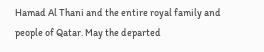Hamad Al Thani and the entire royal family and people of Qatar. May the departed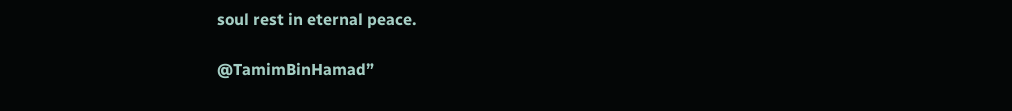soul rest in eternal peace.

@TamimBinHamad”